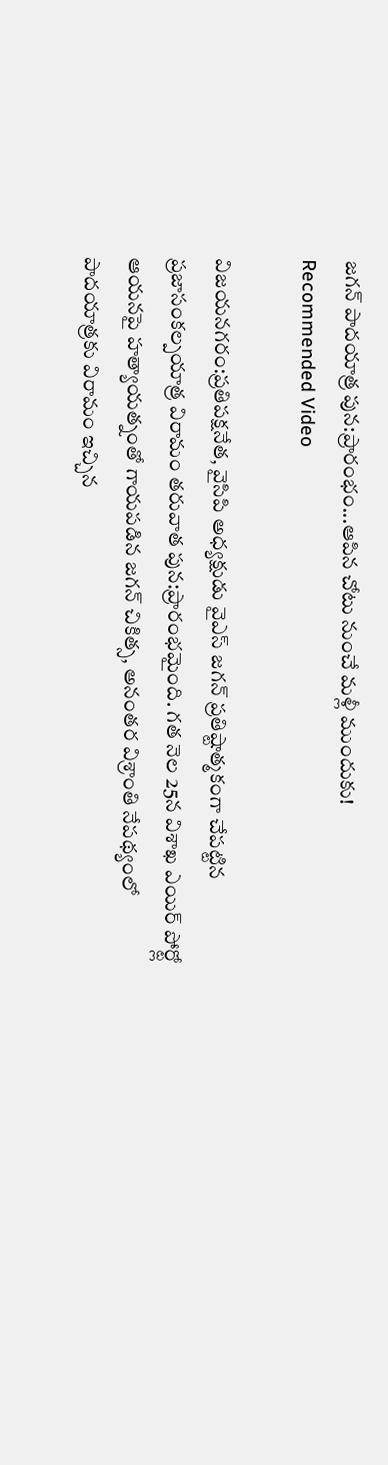జగన్ పాదయాత్ర పున:ప్రారంభం...ఆపిన చోటు నుంచే మళ్లీ ముందుకు!
Recommended Video

విజయనగరం:ప్రతిపక్షనేత, వైసిపి అధ్యక్షుడు వైఎస్ జగన్ ప్రతిష్టాత్మకంగా చేపట్టిన ప్రజాసంకల్పయాత్ర విరామం తరువాత పున:ప్రారంభమైంది. గత నెల 25న విశాఖ ఎయిర్ పోర్ట్లో ఆయనపై హత్యాయత్నంతో గాయపడిన జగన్ చికిత్స, అనంతర విశ్రాంతి నేపథ్యంలో పాదయాత్రకు విరామం ఇచ్చిన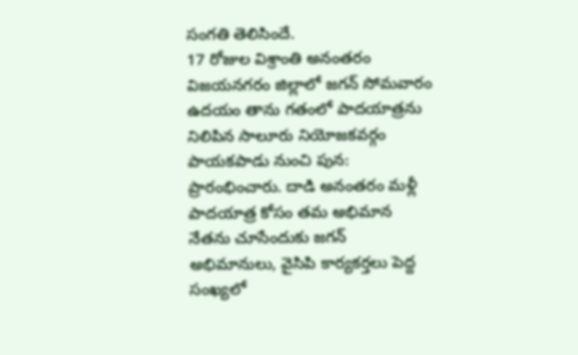సంగతి తెలిసిందే.
17 రోజుల విశ్రాంతి అనంతరం విజయనగరం జిల్లాలో జగన్ సోమవారం ఉదయం తాను గతంలో పాదయాత్రను నిలిపిన సాలూరు నియోజకవర్గం పాయకపాడు నుంచి పున: ప్రారంభించారు. దాడి అనంతరం మళ్లీ పాదయాత్ర కోసం తమ అభిమాన నేతను చూసేందుకు జగన్ అభిమానులు, వైసిపి కార్యకర్తలు పెద్ద సంఖ్యలో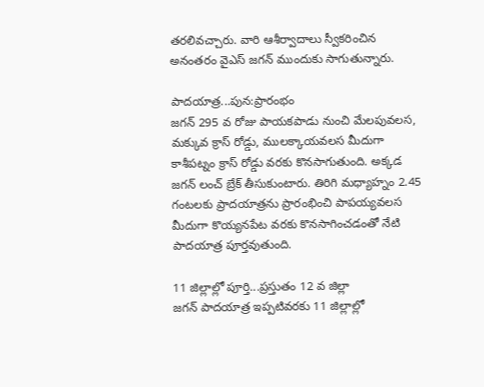తరలివచ్చారు. వారి ఆశీర్వాదాలు స్వీకరించిన అనంతరం వైఎస్ జగన్ ముందుకు సాగుతున్నారు.

పాదయాత్ర...పున:ప్రారంభం
జగన్ 295 వ రోజు పాయకపాడు నుంచి మేలపువలస, మక్కువ క్రాస్ రోడ్డు, ములక్కాయవలస మీదుగా కాశీపట్నం క్రాస్ రోడ్డు వరకు కొనసాగుతుంది. అక్కడ జగన్ లంచ్ బ్రేక్ తీసుకుంటారు. తిరిగి మధ్యాహ్నం 2.45 గంటలకు ప్రాదయాత్రను ప్రారంభించి పాపయ్యవలస మీదుగా కొయ్యనపేట వరకు కొనసాగించడంతో నేటి పాదయాత్ర పూర్తవుతుంది.

11 జిల్లాల్లో పూర్తి...ప్రస్తుతం 12 వ జిల్లా
జగన్ పాదయాత్ర ఇప్పటివరకు 11 జిల్లాల్లో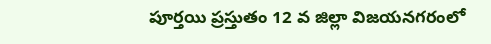పూర్తయి ప్రస్తుతం 12 వ జిల్లా విజయనగరంలో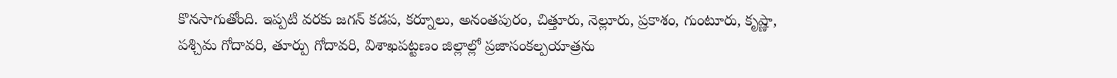కొనసాగుతోంది. ఇప్పటి వరకు జగన్ కడప, కర్నూలు, అనంతపురం, చిత్తూరు, నెల్లూరు, ప్రకాశం, గుంటూరు, కృష్ణా, పశ్చిమ గోదావరి, తూర్పు గోదావరి, విశాఖపట్టణం జిల్లాల్లో ప్రజాసంకల్పయాత్రను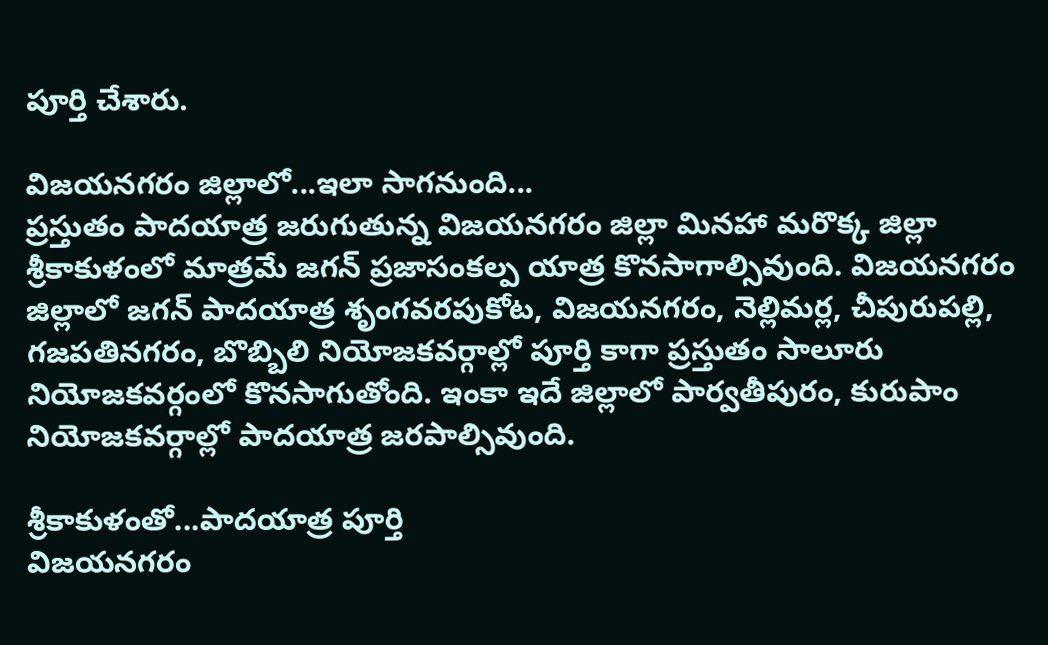పూర్తి చేశారు.

విజయనగరం జిల్లాలో...ఇలా సాగనుంది...
ప్రస్తుతం పాదయాత్ర జరుగుతున్న విజయనగరం జిల్లా మినహా మరొక్క జిల్లా శ్రీకాకుళంలో మాత్రమే జగన్ ప్రజాసంకల్ప యాత్ర కొనసాగాల్సివుంది. విజయనగరం జిల్లాలో జగన్ పాదయాత్ర శృంగవరపుకోట, విజయనగరం, నెల్లిమర్ల, చీపురుపల్లి, గజపతినగరం, బొబ్బిలి నియోజకవర్గాల్లో పూర్తి కాగా ప్రస్తుతం సాలూరు నియోజకవర్గంలో కొనసాగుతోంది. ఇంకా ఇదే జిల్లాలో పార్వతీపురం, కురుపాం నియోజకవర్గాల్లో పాదయాత్ర జరపాల్సివుంది.

శ్రీకాకుళంతో...పాదయాత్ర పూర్తి
విజయనగరం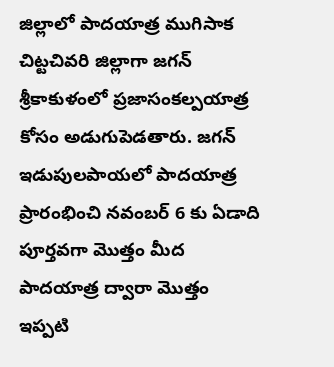జిల్లాలో పాదయాత్ర ముగిసాక చిట్టచివరి జిల్లాగా జగన్ శ్రీకాకుళంలో ప్రజాసంకల్పయాత్ర కోసం అడుగుపెడతారు. జగన్ ఇడుపులపాయలో పాదయాత్ర ప్రారంభించి నవంబర్ 6 కు ఏడాది పూర్తవగా మొత్తం మీద పాదయాత్ర ద్వారా మొత్తం ఇప్పటి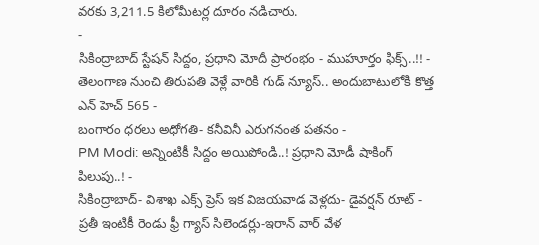వరకు 3,211.5 కిలోమీటర్ల దూరం నడిచారు.
-
సికింద్రాబాద్ స్టేషన్ సిద్దం, ప్రధాని మోదీ ప్రారంభం - ముహూర్తం ఫిక్స్..!! -
తెలంగాణ నుంచి తిరుపతి వెళ్లే వారికి గుడ్ న్యూస్.. అందుబాటులోకి కొత్త ఎన్ హెచ్ 565 -
బంగారం ధరలు అధోగతి- కనీవినీ ఎరుగనంత పతనం -
PM Modi: అన్నింటికీ సిద్దం అయిపోండి..! ప్రధాని మోడీ షాకింగ్ పిలుపు..! -
సికింద్రాబాద్- విశాఖ ఎక్స్ ప్రెస్ ఇక విజయవాడ వెళ్లదు- డైవర్షన్ రూట్ -
ప్రతీ ఇంటికీ రెండు ఫ్రీ గ్యాస్ సిలెండర్లు-ఇరాన్ వార్ వేళ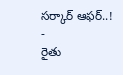సర్కార్ ఆఫర్..! -
రైతు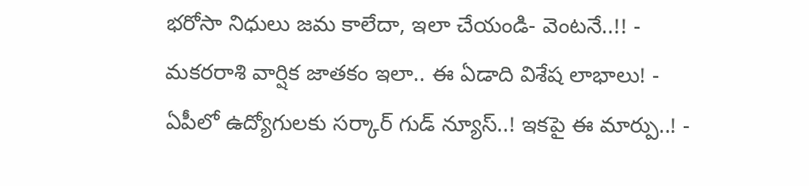భరోసా నిధులు జమ కాలేదా, ఇలా చేయండి- వెంటనే..!! -
మకరరాశి వార్షిక జాతకం ఇలా.. ఈ ఏడాది విశేష లాభాలు! -
ఏపీలో ఉద్యోగులకు సర్కార్ గుడ్ న్యూస్..! ఇకపై ఈ మార్పు..! -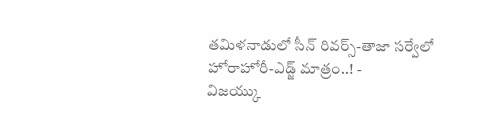తమిళనాడులో సీన్ రివర్స్-తాజా సర్వేలో హోరాహోరీ-ఎడ్జ్ మాత్రం..! -
విజయ్కు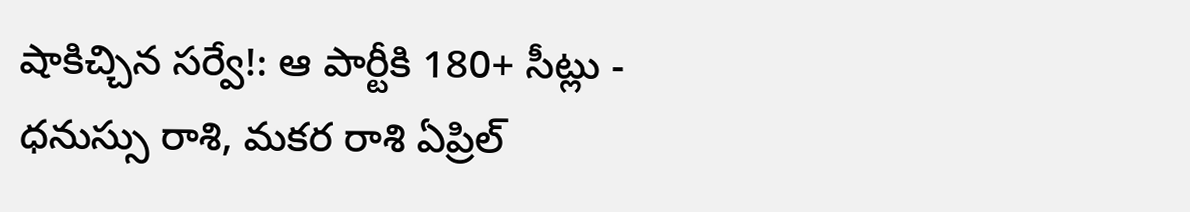షాకిచ్చిన సర్వే!: ఆ పార్టీకి 180+ సీట్లు -
ధనుస్సు రాశి, మకర రాశి ఏప్రిల్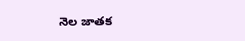నెల జాతక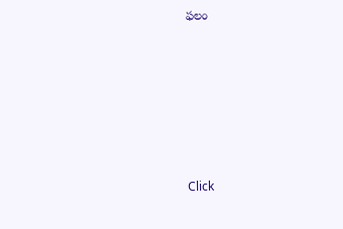ఫలం












Click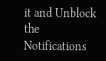it and Unblock the Notifications